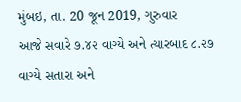મુંબઇ, તા. 20 જૂન 2019, ગુરુવાર
આજે સવારે ૭.૪૨ વાગ્યે અને ત્યારબાદ ૮.૨૭ વાગ્યે સતારા અને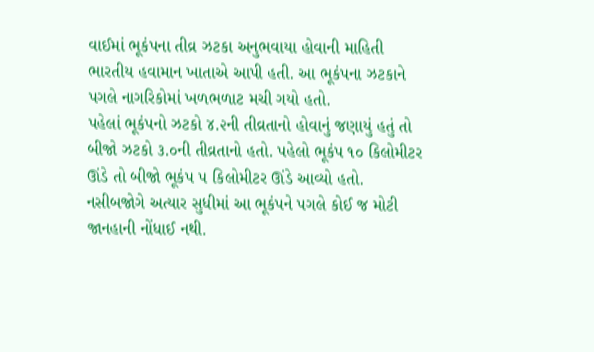વાઈમાં ભૂકંપના તીવ્ર ઝટકા અનુભવાયા હોવાની માહિતી ભારતીય હવામાન ખાતાએ આપી હતી. આ ભૂકંપના ઝટકાને પગલે નાગરિકોમાં ખળભળાટ મચી ગયો હતો.
પહેલાં ભૂકંપનો ઝટકો ૪.૨ની તીવ્રતાનો હોવાનું જણાયું હતું તો બીજો ઝટકો ૩.૦ની તીવ્રતાનો હતો. પહેલો ભૂકંપ ૧૦ કિલોમીટર ઊંડે તો બીજો ભૂકંપ ૫ કિલોમીટર ઊંડે આવ્યો હતો.
નસીબજોગે અત્યાર સુધીમાં આ ભૂકંપને પગલે કોઈ જ મોટી જાનહાની નોંધાઈ નથી.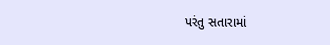પરંતુ સતારામાં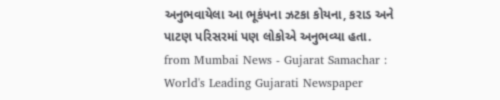અનુભવાયેલા આ ભૂકંપના ઝટકા કોયના, કરાડ અને પાટણ પરિસરમાં પણ લોકોએ અનુભવ્યા હતા.
from Mumbai News - Gujarat Samachar : World's Leading Gujarati Newspaper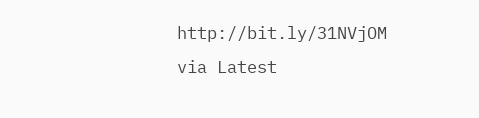http://bit.ly/31NVjOM
via Latest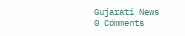Gujarati News
0 Comments